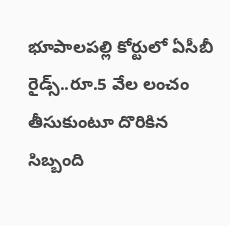భూపాలపల్లి కోర్టులో ఏసీబీ రైడ్స్..రూ.5 వేల లంచం తీసుకుంటూ దొరికిన సిబ్బంది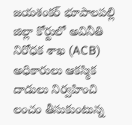జయశంకర్ భూపాలపల్లి జిల్లా కోర్టులో అవినీతి నిరోధక శాఖ (ACB) అధికారులు ఆకస్మిక దాడులు నిర్వహించి లంచం తీసుకుంటున్న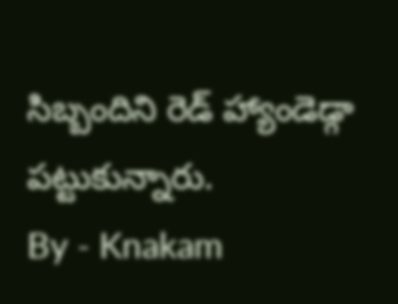సిబ్బందిని రెడ్ హ్యాండెడ్గా పట్టుకున్నారు.
By - Knakam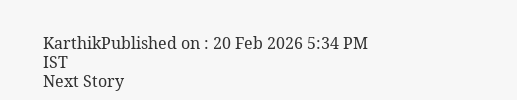KarthikPublished on : 20 Feb 2026 5:34 PM IST
Next Story